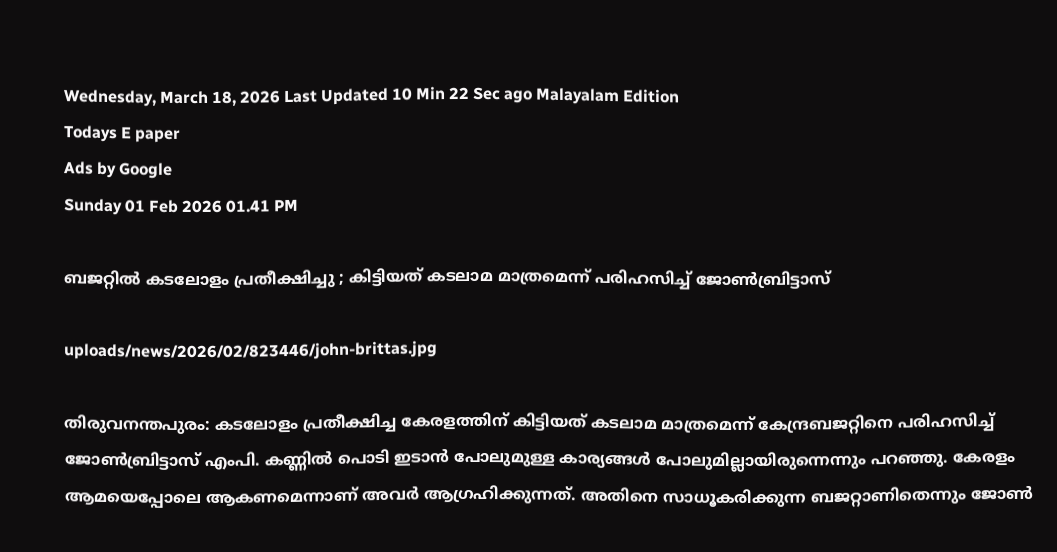Wednesday, March 18, 2026 Last Updated 10 Min 22 Sec ago Malayalam Edition
Todays E paper
Ads by Google
Sunday 01 Feb 2026 01.41 PM

ബജറ്റില്‍ കടലോളം പ്രതീക്ഷിച്ചു ; കിട്ടിയത് കടലാമ മാത്രമെന്ന് പരിഹസിച്ച് ജോണ്‍ബ്രിട്ടാസ്

uploads/news/2026/02/823446/john-brittas.jpg

തിരുവനന്തപുരം: കടലോളം പ്രതീക്ഷിച്ച കേരളത്തിന് കിട്ടിയത് കടലാമ മാത്രമെന്ന് കേന്ദ്രബജറ്റിനെ പരിഹസിച്ച് ജോണ്‍ബ്രിട്ടാസ് എംപി. കണ്ണില്‍ പൊടി ഇടാന്‍ പോലുമുള്ള കാര്യങ്ങള്‍ പോലുമില്ലായിരുന്നെന്നും പറഞ്ഞു. കേരളം ആമയെപ്പോലെ ആകണമെന്നാണ് അവര്‍ ആഗ്രഹിക്കുന്നത്. അതിനെ സാധൂകരിക്കുന്ന ബജറ്റാണിതെന്നും ജോണ്‍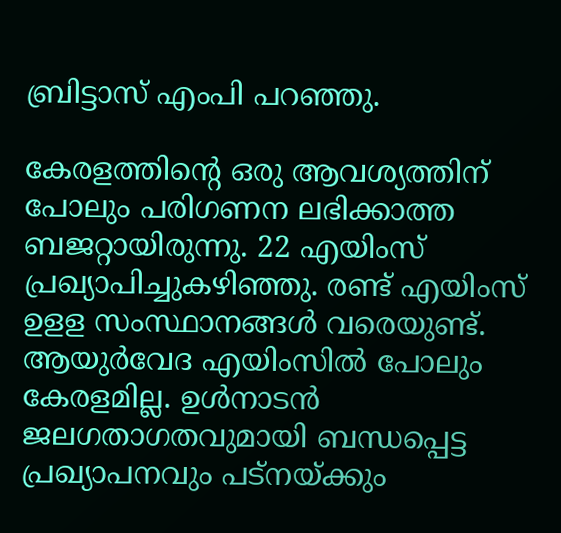ബ്രിട്ടാസ് എംപി പറഞ്ഞു.

കേരളത്തിന്റെ ഒരു ആവശ്യത്തിന് പോലും പരിഗണന ലഭിക്കാത്ത ബജറ്റായിരുന്നു. 22 എയിംസ് പ്രഖ്യാപിച്ചുകഴിഞ്ഞു. രണ്ട് എയിംസ് ഉളള സംസ്ഥാനങ്ങള്‍ വരെയുണ്ട്. ആയുര്‍വേദ എയിംസില്‍ പോലും കേരളമില്ല. ഉള്‍നാടന്‍ ജലഗതാഗതവുമായി ബന്ധപ്പെട്ട പ്രഖ്യാപനവും പട്നയ്ക്കും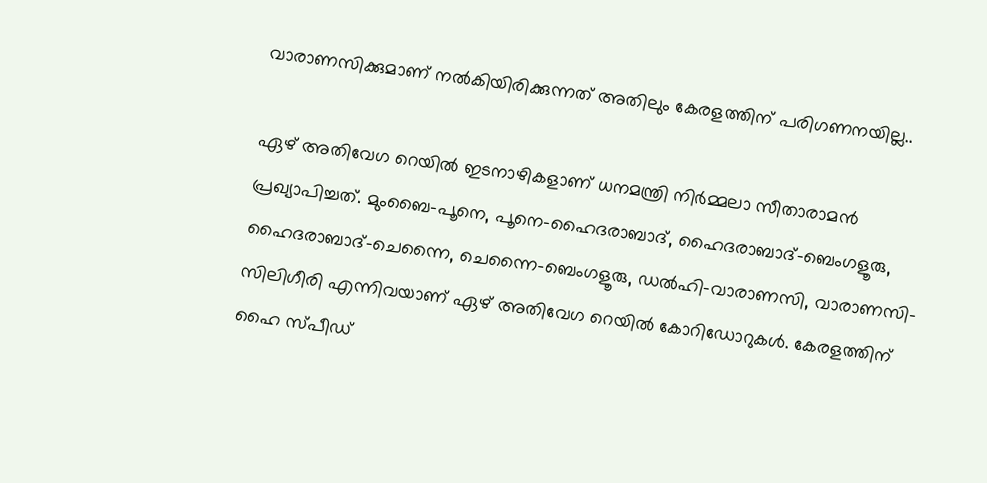വാരാണസിക്കുമാണ് നല്‍കിയിരിക്കുന്നത് അതിലും കേരളത്തിന് പരിഗണനയില്ല..

ഏഴ് അതിവേഗ റെയില്‍ ഇടനാഴികളാണ് ധനമന്ത്രി നിര്‍മ്മലാ സീതാരാമന്‍ പ്രഖ്യാപിച്ചത്. മുംബൈ-പൂനെ, പൂനെ-ഹൈദരാബാദ്, ഹൈദരാബാദ്-ബെംഗളൂരു, ഹൈദരാബാദ്-ചെന്നൈ, ചെന്നൈ-ബെംഗളൂരു, ഡല്‍ഹി-വാരാണസി, വാരാണസി-സിലിഗീരി എന്നിവയാണ് ഏഴ് അതിവേഗ റെയില്‍ കോറിഡോറുകള്‍. കേരളത്തിന് ഹൈ സ്പീഡ്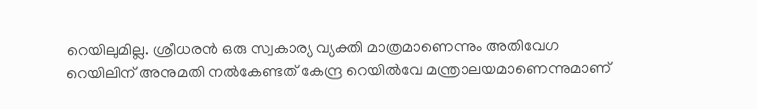റെയിലുമില്ല. ശ്രീധരന്‍ ഒരു സ്വകാര്യ വ്യക്തി മാത്രമാണെന്നും അതിവേഗ റെയിലിന് അനുമതി നല്‍കേണ്ടത് കേന്ദ്ര റെയില്‍വേ മന്ത്രാലയമാണെന്നുമാണ്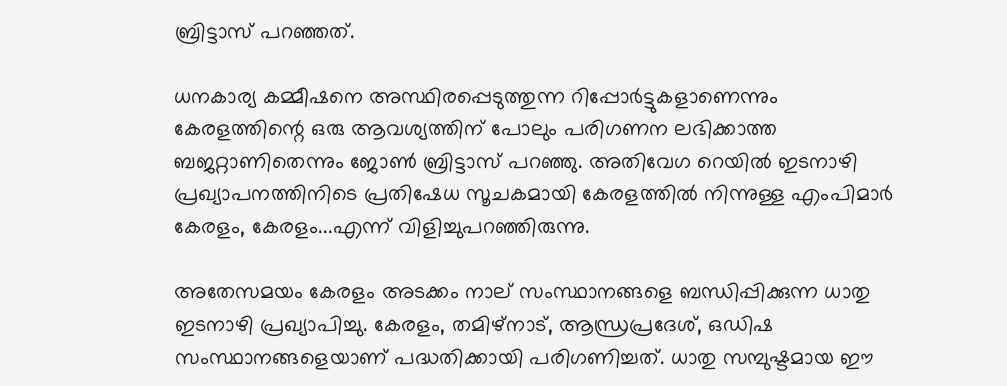ബ്രിട്ടാസ് പറഞ്ഞത്.

ധനകാര്യ കമ്മീഷനെ അസ്ഥിരപ്പെടുത്തുന്ന റിപ്പോര്‍ട്ടുകളാണെന്നും കേരളത്തിന്റെ ഒരു ആവശ്യത്തിന് പോലും പരിഗണന ലഭിക്കാത്ത ബജറ്റാണിതെന്നും ജോണ്‍ ബ്രിട്ടാസ് പറഞ്ഞു. അതിവേഗ റെയില്‍ ഇടനാഴി പ്രഖ്യാപനത്തിനിടെ പ്രതിഷേധ സൂചകമായി കേരളത്തില്‍ നിന്നുള്ള എംപിമാര്‍ കേരളം, കേരളം...എന്ന് വിളിച്ചുപറഞ്ഞിരുന്നു.

അതേസമയം കേരളം അടക്കം നാല് സംസ്ഥാനങ്ങളെ ബന്ധിപ്പിക്കുന്ന ധാതു ഇടനാഴി പ്രഖ്യാപിച്ചു. കേരളം, തമിഴ്നാട്, ആന്ധ്രപ്രദേശ്, ഒഡിഷ സംസ്ഥാനങ്ങളെയാണ് പദ്ധതിക്കായി പരിഗണിച്ചത്. ധാതു സമ്പുഷ്ടമായ ഈ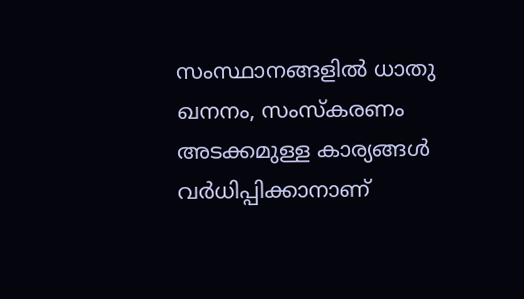സംസ്ഥാനങ്ങളില്‍ ധാതു ഖനനം, സംസ്‌കരണം അടക്കമുള്ള കാര്യങ്ങള്‍ വര്‍ധിപ്പിക്കാനാണ്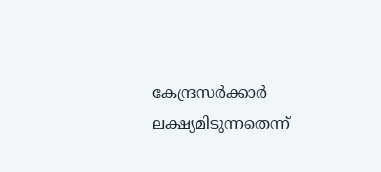കേന്ദ്രസര്‍ക്കാര്‍ ലക്ഷ്യമിടുന്നതെന്ന്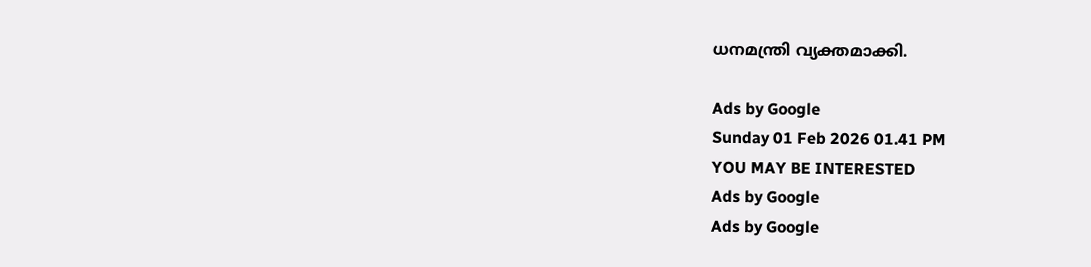ധനമന്ത്രി വ്യക്തമാക്കി.

Ads by Google
Sunday 01 Feb 2026 01.41 PM
YOU MAY BE INTERESTED
Ads by Google
Ads by Google